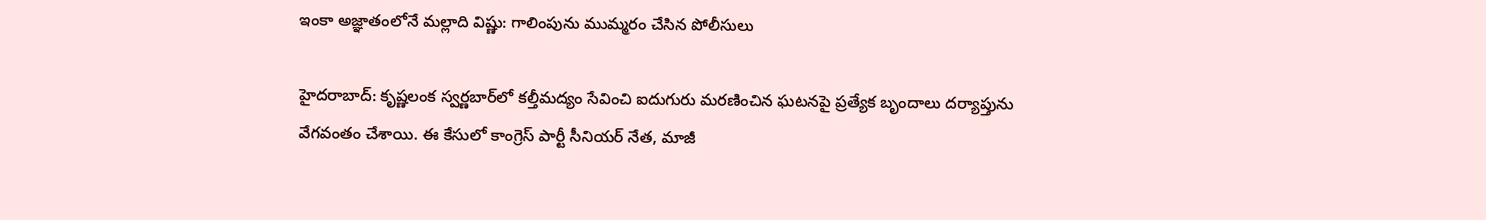ఇంకా అజ్ఞాతంలోనే మల్లాది విష్ణు: గాలింపును ముమ్మరం చేసిన పోలీసులు

హైదరాబాద్: కృష్ణలంక స్వర్ణబార్‌లో కల్తీమద్యం సేవించి ఐదుగురు మరణించిన ఘటనపై ప్రత్యేక బృందాలు దర్యాప్తును వేగవంతం చేశాయి. ఈ కేసులో కాంగ్రెస్ పార్టీ సీనియర్ నేత, మాజీ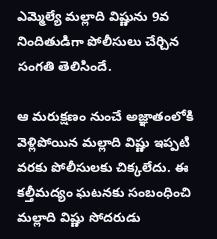ఎమ్మెల్యే మల్లాది విష్ణును 9వ నిందితుడిగా పోలీసులు చేర్చిన సంగతి తెలిసిందే.

ఆ మరుక్షణం నుంచే అజ్ఞాతంలోకి వెళ్లిపోయిన మల్లాది విష్ణు ఇప్పటి వరకు పోలీసులకు చిక్కలేదు. ఈ కల్తీమద్యం ఘటనకు సంబంధించి మల్లాది విష్ణు సోదరుడు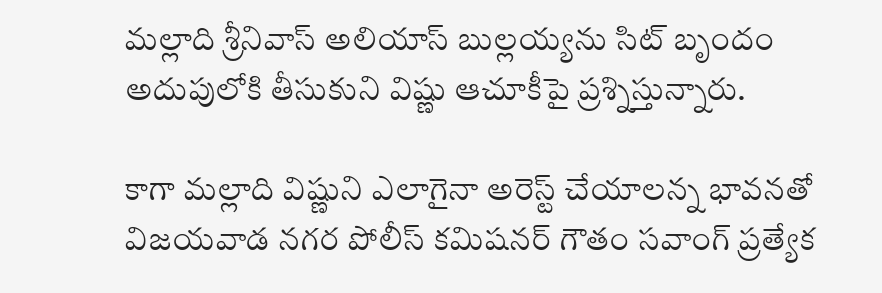మల్లాది శ్రీనివాస్ అలియాస్ బుల్లయ్యను సిట్ బృందం అదుపులోకి తీసుకుని విష్ణు ఆచూకీపై ప్రశ్నిస్తున్నారు.

కాగా మల్లాది విష్ణుని ఎలాగైనా అరెస్ట్ చేయాలన్న భావనతో విజయవాడ నగర పోలీస్ కమిషనర్ గౌతం సవాంగ్ ప్రత్యేక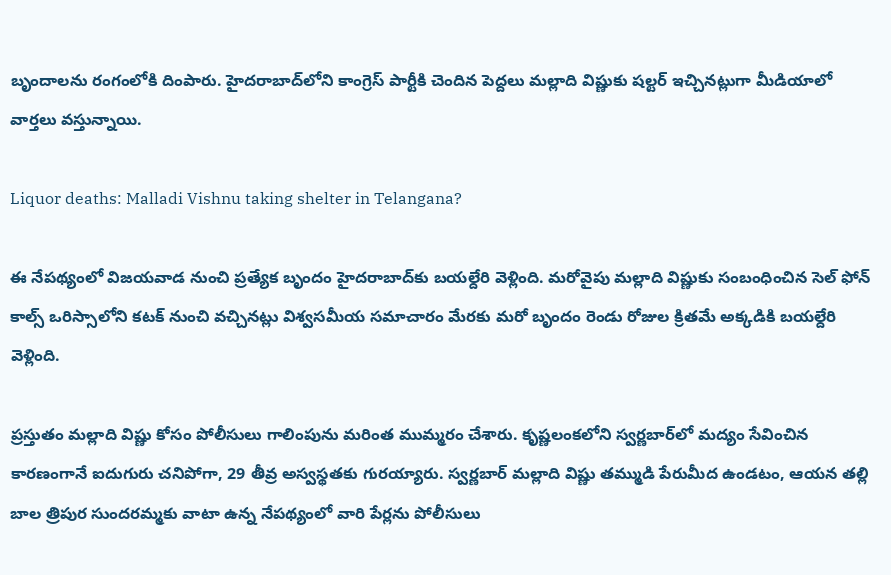బృందాలను రంగంలోకి దింపారు. హైదరాబాద్‌లోని కాంగ్రెస్ పార్టీకి చెందిన పెద్దలు మల్లాది విష్ణుకు షల్టర్ ఇచ్చినట్లుగా మీడియాలో వార్తలు వస్తున్నాయి.

Liquor deaths: Malladi Vishnu taking shelter in Telangana?

ఈ నేపథ్యంలో విజయవాడ నుంచి ప్రత్యేక బృందం హైదరాబాద్‌కు బయల్దేరి వెళ్లింది. మరోవైపు మల్లాది విష్ణుకు సంబంధించిన సెల్ ఫోన్ కాల్స్ ఒరిస్సాలోని కటక్ నుంచి వచ్చినట్లు విశ్వసమీయ సమాచారం మేరకు మరో బృందం రెండు రోజుల క్రితమే అక్కడికి బయల్దేరి వెళ్లింది.

ప్రస్తుతం మల్లాది విష్ణు కోసం పోలీసులు గాలింపును మరింత ముమ్మరం చేశారు. కృష్ణలంకలోని స్వర్ణబార్‌లో మద్యం సేవించిన కారణంగానే ఐదుగురు చనిపోగా, 29 తీవ్ర అస్వస్థతకు గురయ్యారు. స్వర్ణబార్ మల్లాది విష్ణు తమ్ముడి పేరుమీద ఉండటం, ఆయన తల్లి బాల త్రిపుర సుందరమ్మకు వాటా ఉన్న నేపథ్యంలో వారి పేర్లను పోలీసులు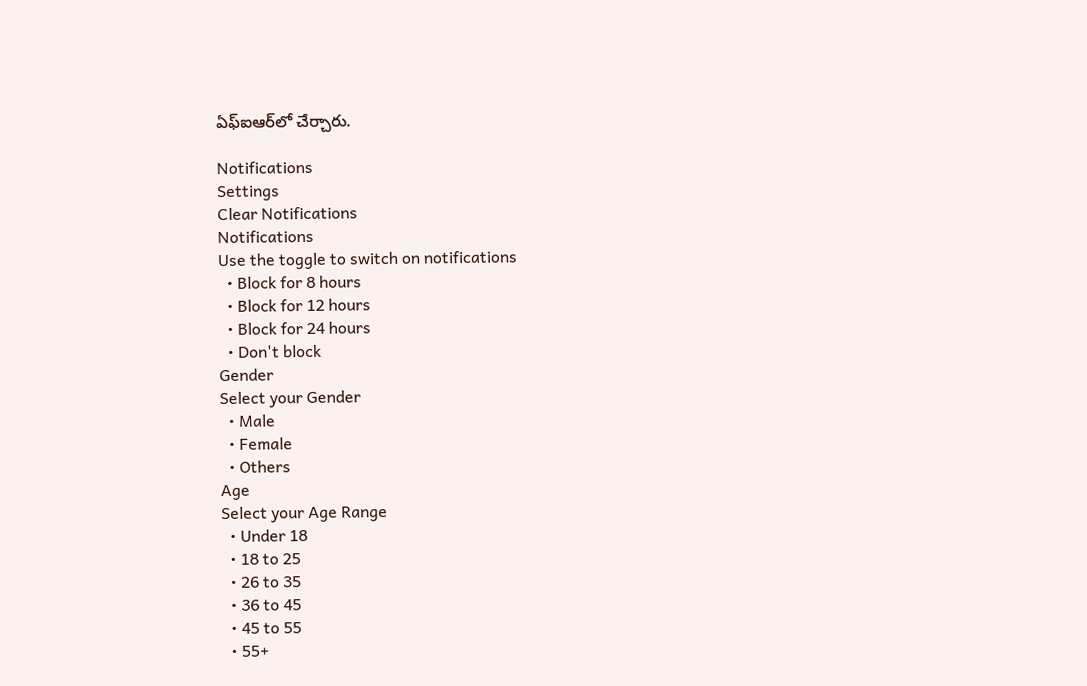ఏఫ్ఐఆర్‌లో చేర్చారు.

Notifications
Settings
Clear Notifications
Notifications
Use the toggle to switch on notifications
  • Block for 8 hours
  • Block for 12 hours
  • Block for 24 hours
  • Don't block
Gender
Select your Gender
  • Male
  • Female
  • Others
Age
Select your Age Range
  • Under 18
  • 18 to 25
  • 26 to 35
  • 36 to 45
  • 45 to 55
  • 55+